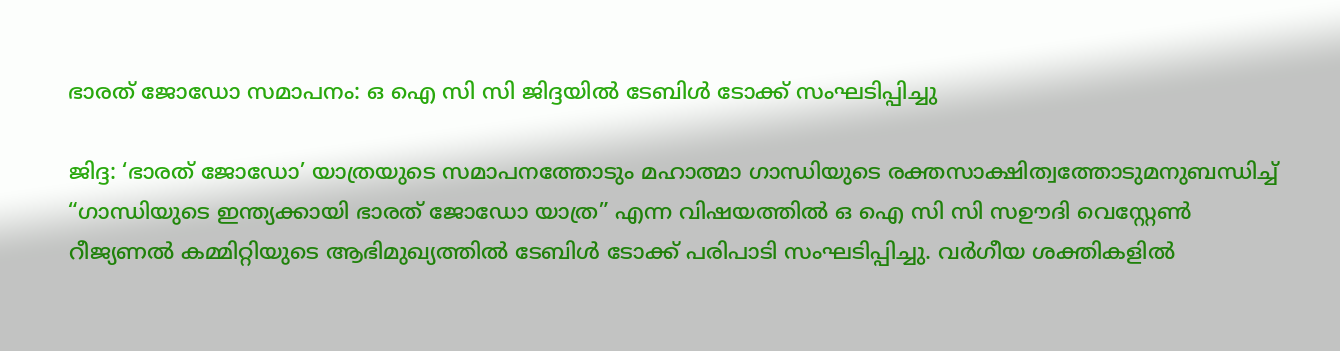ഭാരത് ജോഡോ സമാപനം: ഒ ഐ സി സി ജിദ്ദയിൽ ടേബിൾ ടോക്ക് സംഘടിപ്പിച്ചു

ജിദ്ദ: ‘ഭാരത്‌ ജോഡോ’ യാത്രയുടെ സമാപനത്തോടും മഹാത്മാ ഗാന്ധിയുടെ രക്തസാക്ഷിത്വത്തോടുമനുബന്ധിച്ച് “ഗാന്ധിയുടെ ഇന്ത്യക്കായി ഭാരത് ജോഡോ യാത്ര” എന്ന വിഷയത്തില്‍ ഒ ഐ സി സി സഊദി വെസ്റ്റേണ്‍ റീജ്യണല്‍ കമ്മിറ്റിയുടെ ആഭിമുഖ്യത്തിൽ ടേബിൾ ടോക്ക് പരിപാടി സംഘടിപ്പിച്ചു. വര്‍ഗീയ ശക്തികളില്‍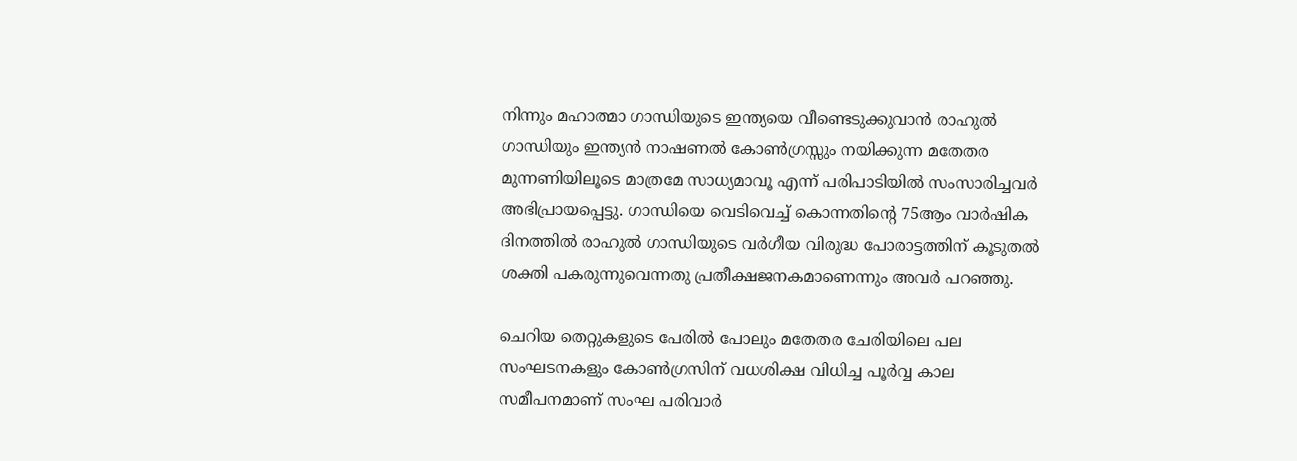നിന്നും മഹാത്മാ ഗാന്ധിയുടെ ഇന്ത്യയെ വീണ്ടെടുക്കുവാൻ രാഹുല്‍ ഗാന്ധിയും ഇന്ത്യന്‍ നാഷണല്‍ കോൺഗ്രസ്സും നയിക്കുന്ന മതേതര മുന്നണിയിലൂടെ മാത്രമേ സാധ്യമാവൂ എന്ന് പരിപാടിയിൽ സംസാരിച്ചവർ അഭിപ്രായപ്പെട്ടു. ഗാന്ധിയെ വെടിവെച്ച് കൊന്നതിന്റെ 75ആം വാർഷിക ദിനത്തിൽ രാഹുൽ ഗാന്ധിയുടെ വർഗീയ വിരുദ്ധ പോരാട്ടത്തിന് കൂടുതൽ ശക്തി പകരുന്നുവെന്നതു പ്രതീക്ഷജനകമാണെന്നും അവർ പറഞ്ഞു.

ചെറിയ തെറ്റുകളുടെ പേരിൽ പോലും മതേതര ചേരിയിലെ പല സംഘടനകളും കോൺഗ്രസിന് വധശിക്ഷ വിധിച്ച പൂർവ്വ കാല സമീപനമാണ് സംഘ പരിവാർ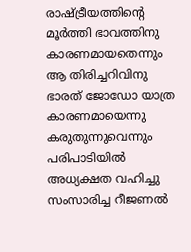രാഷ്ട്രീയത്തിന്റെ മൂർത്തി ഭാവത്തിനു കാരണമായതെന്നും ആ തിരിച്ചറിവിനു ഭാരത് ജോഡോ യാത്ര കാരണമായെന്നു കരുതുന്നുവെന്നും പരിപാടിയിൽ അധ്യക്ഷത വഹിച്ചു സംസാരിച്ച റീജണൽ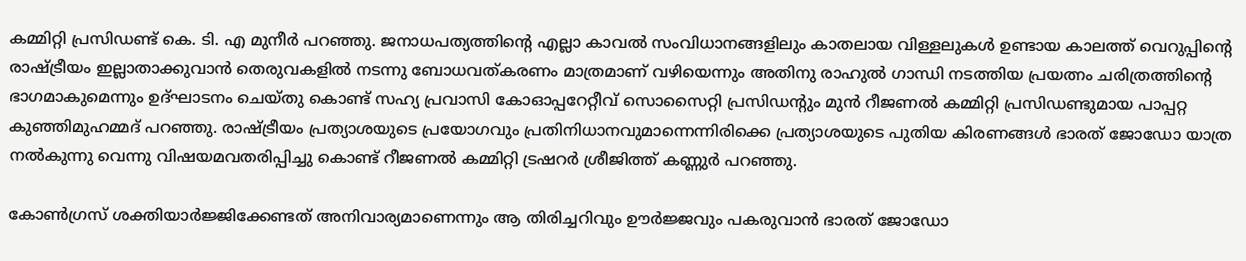കമ്മിറ്റി പ്രസിഡണ്ട് കെ. ടി. എ മുനീർ പറഞ്ഞു. ജനാധപത്യത്തിന്റെ എല്ലാ കാവൽ സംവിധാനങ്ങളിലും കാതലായ വിള്ളലുകൾ ഉണ്ടായ കാലത്ത് വെറുപ്പിന്റെ രാഷ്ട്രീയം ഇല്ലാതാക്കുവാൻ തെരുവകളിൽ നടന്നു ബോധവത്കരണം മാത്രമാണ് വഴിയെന്നും അതിനു രാഹുൽ ഗാന്ധി നടത്തിയ പ്രയത്നം ചരിത്രത്തിന്റെ ഭാഗമാകുമെന്നും ഉദ്ഘാടനം ചെയ്തു കൊണ്ട് സഹ്യ പ്രവാസി കോഓപ്പറേറ്റീവ് സൊസൈറ്റി പ്രസിഡന്റും മുൻ റീജണൽ കമ്മിറ്റി പ്രസിഡണ്ടുമായ പാപ്പറ്റ കുഞ്ഞിമുഹമ്മദ് പറഞ്ഞു. രാഷ്ട്രീയം പ്രത്യാശയുടെ പ്രയോഗവും പ്രതിനിധാനവുമാന്നെന്നിരിക്കെ പ്രത്യാശയുടെ പുതിയ കിരണങ്ങൾ ഭാരത് ജോഡോ യാത്ര നൽകുന്നു വെന്നു വിഷയമവതരിപ്പിച്ചു കൊണ്ട് റീജണൽ കമ്മിറ്റി ട്രഷറർ ശ്രീജിത്ത് കണ്ണുർ പറഞ്ഞു.

കോൺഗ്രസ് ശക്തിയാർജ്ജിക്കേണ്ടത് അനിവാര്യമാണെന്നും ആ തിരിച്ചറിവും ഊർജ്ജവും പകരുവാൻ ഭാരത് ജോഡോ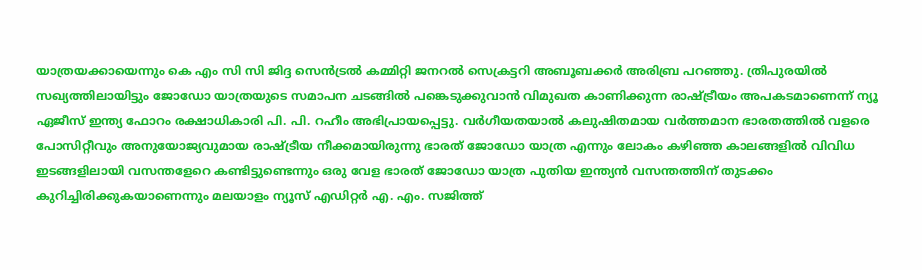യാത്രയക്കായെന്നും കെ എം സി സി ജിദ്ദ സെൻട്രൽ കമ്മിറ്റി ജനറൽ സെക്രട്ടറി അബൂബക്കർ അരിബ്ര പറഞ്ഞു. ത്രിപുരയിൽ സഖ്യത്തിലായിട്ടും ജോഡോ യാത്രയുടെ സമാപന ചടങ്ങിൽ പങ്കെടുക്കുവാൻ വിമുഖത കാണിക്കുന്ന രാഷ്ട്രീയം അപകടമാണെന്ന് ന്യൂ ഏജീസ് ഇന്ത്യ ഫോറം രക്ഷാധികാരി പി. പി. റഹീം അഭിപ്രായപ്പെട്ടു. വർഗീയതയാൽ കലുഷിതമായ വർത്തമാന ഭാരതത്തിൽ വളരെ പോസിറ്റീവും അനുയോജ്യവുമായ രാഷ്ട്രീയ നീക്കമായിരുന്നു ഭാരത് ജോഡോ യാത്ര എന്നും ലോകം കഴിഞ്ഞ കാലങ്ങളിൽ വിവിധ ഇടങ്ങളിലായി വസന്തളേറെ കണ്ടിട്ടുണ്ടെന്നും ഒരു വേള ഭാരത് ജോഡോ യാത്ര പുതിയ ഇന്ത്യൻ വസന്തത്തിന് തുടക്കം കുറിച്ചിരിക്കുകയാണെന്നും മലയാളം ന്യൂസ് എഡിറ്റർ എ. എം. സജിത്ത്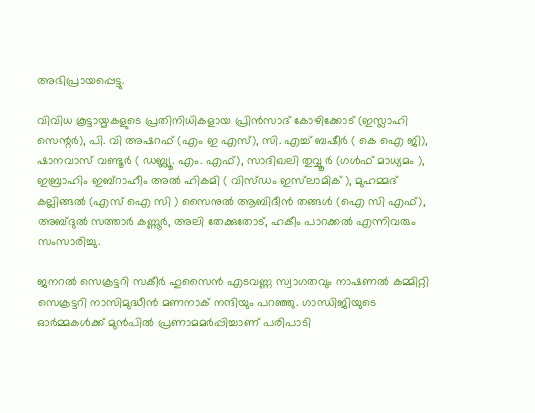അഭിപ്രായപ്പെട്ടു.

വിവിധ കൂട്ടായ്മകളുടെ പ്രതിനിധികളായ പ്രിൻസാദ് കോഴിക്കോട് (ഇസ്ലാഹി സെന്റർ), പി. വി അഷറഫ് (എം ഇ എസ്), സി. എച്ച് ബഷീർ ( കെ ഐ ജി), ഷാനവാസ് വണ്ടൂർ ( ഡബ്ല്യൂ. എം. എഫ്), സാദിഖലി തുവ്വൂർ (ഗൾഫ് മാധ്യമം ), ഇബ്രാഹിം ഇബ്‌റാഹീം അൽ ഹികമി ( വിസ്‌ഡം ഇസ്‌ലാമിക് ), മുഹമ്മദ് കല്ലിങ്ങൽ (എസ് ഐ സി ) സൈനുൽ ആബിദീൻ തങ്ങൾ (ഐ സി എഫ്), അബ്ദുൽ സത്താർ കണ്ണൂർ, അലി തേക്കുതോട്, ഹകീം പാറക്കൽ എന്നിവരും സംസാരിച്ചു.

ജനറൽ സെക്രട്ടറി സകീർ ഹുസൈൻ എടവണ്ണ സ്വാഗതവും നാഷണൽ കമ്മിറ്റി സെക്രട്ടറി നാസിമുദ്ധീൻ മണനാക് നന്ദിയും പറഞ്ഞു. ഗാന്ധിജിയുടെ ഓർമ്മകൾക്ക് മുൻപിൽ പ്രണാമമർപ്പിച്ചാണ് പരിപാടി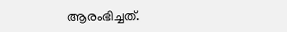ആരംഭിച്ചത്.